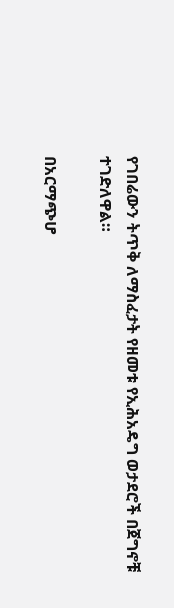የገበሬውን ትጥቅ ለማስፈታት የዘመቱ የኢሕአዴግ ወታደሮች በጀግኖቹ ተገድለዋል።

በአርማጭሆ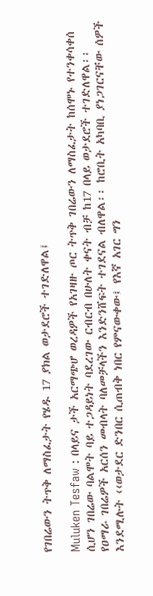የገበሬውን ትጥቅ ለማስፈታት የሄዱ 17 ያክል ወታደሮች ተገድለዋል፤

Muluken Tesfaw : በላይና ታች አርማጭሆ ወረዳዎች የአገዛዙ ጦር ትጥቅ ገበሬውን ለማስፈታት ከሰሞኑ የተንቀሳቀሰ ሲሆን ገበሬው ባልሞት ባይ ተጋዳይነት ባደረገው ርብርብ በሁለት ቀናት ብቻ ከ17 በላይ ወታደሮች ተገድለዋል፡፡ የዐማራ ገበሬዎች አርሰን መብላት ባለመቻላችን እንድንሸፍት ተገደናል ብለዋል፡፡ ከሮቢት አካባቢ ያነጋገርናቸው ሰዎች እንደሚሉት ‹‹ወታደር ድንበር ሲጠብቅ ነበር የምናውቀው፤ የእኛ አገር ግን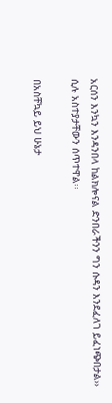አርሰን እንኳን እንዳንበላ ከልክሎናል ድንበራችንን ግን ሱዳን እንደፈለገ ይፈነጭበታል›› ሲሉ አስተያታቸውን ሰጥተዋል፡፡

በአስቸኳይ ይህ ሁኔታ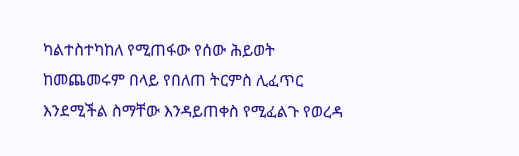ካልተስተካከለ የሚጠፋው የሰው ሕይወት ከመጨመሩም በላይ የበለጠ ትርምስ ሊፈጥር እንደሚችል ስማቸው እንዳይጠቀስ የሚፈልጉ የወረዳ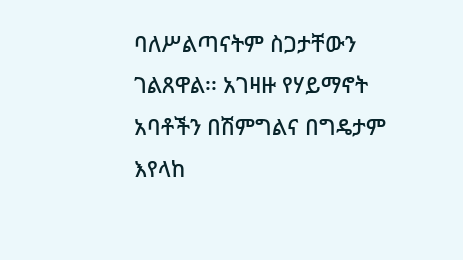ባለሥልጣናትም ስጋታቸውን ገልጸዋል፡፡ አገዛዙ የሃይማኖት አባቶችን በሽምግልና በግዴታም እየላከ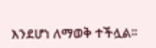እንደሆነ ለማወቅ ተችሏል፡፡